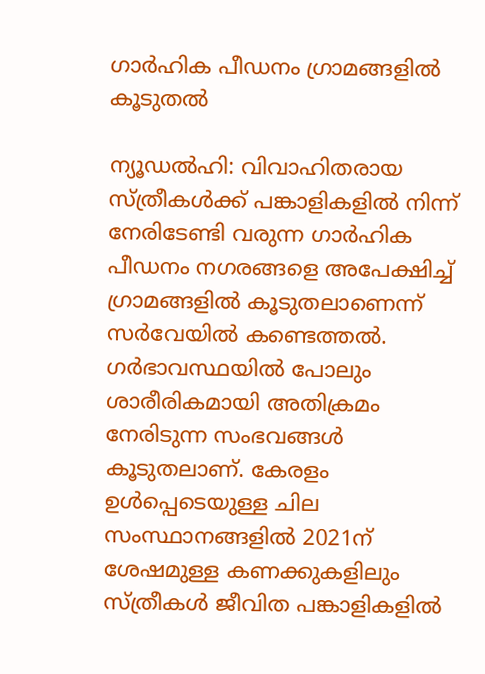ഗാർഹിക പീഡനം ഗ്രാമങ്ങളിൽ കൂടുതൽ

ന്യൂഡൽഹി: വിവാഹിതരായ സ്ത്രീകൾക്ക് പങ്കാളികളിൽ നിന്ന് നേരിടേണ്ടി വരുന്ന ഗാർഹിക പീഡനം നഗരങ്ങളെ അപേക്ഷിച്ച് ഗ്രാമങ്ങളിൽ കൂടുതലാണെന്ന് സർവേയിൽ കണ്ടെത്തൽ. ഗർഭാവസ്ഥയിൽ പോലും ശാരീരികമായി അതിക്രമം നേരിടുന്ന സംഭവങ്ങൾ കൂടുതലാണ്. കേരളം ഉൾപ്പെടെയുള്ള ചില സംസ്ഥാനങ്ങളിൽ 2021ന് ശേഷമുള്ള കണക്കുകളിലും സ്ത്രീകൾ ജീവിത പങ്കാളികളിൽ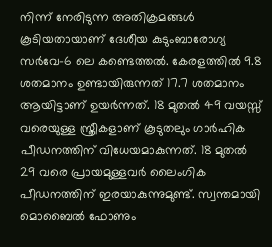നിന്ന് നേരിടുന്ന അതിക്രമങ്ങൾ കൂടിയതായാണ് ദേശീയ കുടുംബാരോഗ്യ സർവേ-6 ലെ കണ്ടെത്തൽ. കേരളത്തിൽ 9.8 ശതമാനം ഉണ്ടായിരുന്നത് 17.7 ശതമാനം ആയിട്ടാണ് ഉയർന്നത്. 18 മുതൽ 49 വയസ്സ് വരെയുള്ള സ്ത്രീകളാണ് കൂടുതലും ഗാർഹിക പീഡനത്തിന് വിധേയമാകുന്നത്. 18 മുതൽ 29 വരെ പ്രായമുള്ളവർ ലൈംഗിക പീഡനത്തിന് ഇരയാകുന്നുമുണ്ട്. സ്വന്തമായി മൊബൈൽ ഫോണും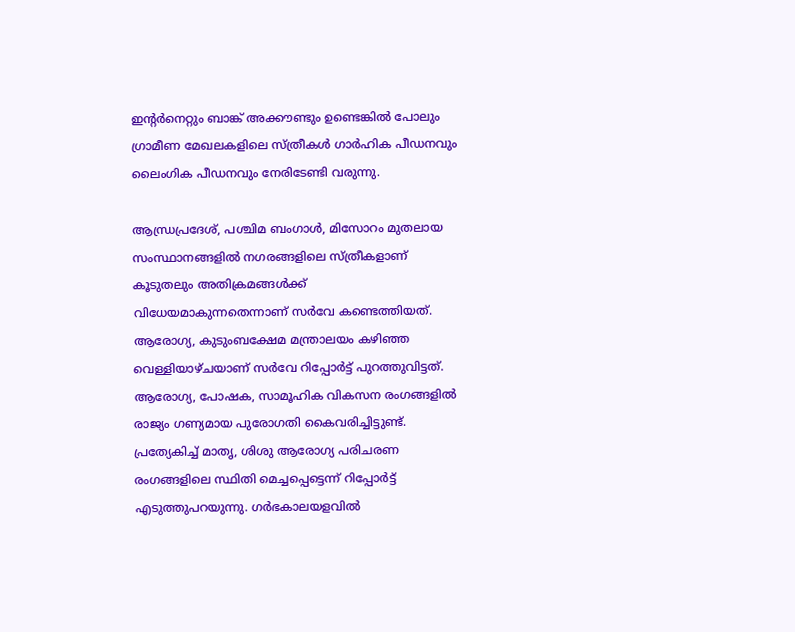ഇന്‍റർനെറ്റും ബാങ്ക് അക്കൗണ്ടും ഉണ്ടെങ്കിൽ പോലും ഗ്രാമീണ മേഖലകളിലെ സ്ത്രീകൾ ഗാർഹിക പീഡനവും ലൈംഗിക പീഡനവും നേരിടേണ്ടി വരുന്നു.

ആന്ധ്രപ്രദേശ്, പശ്ചിമ ബംഗാൾ, മിസോറം മുതലായ സംസ്ഥാനങ്ങളിൽ നഗരങ്ങളിലെ സ്ത്രീകളാണ് കൂടുതലും അതിക്രമങ്ങൾക്ക് വിധേയമാകുന്നതെന്നാണ് സർവേ കണ്ടെത്തിയത്. ആരോഗ്യ, കുടുംബക്ഷേമ മന്ത്രാലയം കഴിഞ്ഞ വെള്ളിയാഴ്ചയാണ് സർവേ റിപ്പോർട്ട് പുറത്തുവിട്ടത്. ആരോഗ്യ, പോഷക, സാമൂഹിക വികസന രംഗങ്ങളിൽ രാജ്യം ഗണ്യമായ പുരോഗതി കൈവരിച്ചിട്ടുണ്ട്. പ്രത്യേകിച്ച് മാതൃ, ശിശു ആരോഗ്യ പരിചരണ രംഗങ്ങളിലെ സ്ഥിതി മെച്ചപ്പെട്ടെന്ന് റിപ്പോർട്ട് എടുത്തുപറയുന്നു. ഗർഭകാലയളവിൽ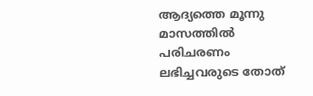ആദ്യത്തെ മൂന്നു മാസത്തിൽ പരിചരണം ലഭിച്ചവരുടെ തോത്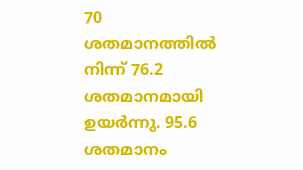70 ശതമാനത്തിൽ നിന്ന് 76.2 ശതമാനമായി ഉയർന്നു. 95.6 ശതമാനം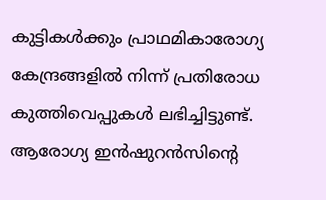കുട്ടികൾക്കും പ്രാഥമികാരോഗ്യ കേന്ദ്രങ്ങളിൽ നിന്ന് പ്രതിരോധ കുത്തിവെപ്പുകൾ ലഭിച്ചിട്ടുണ്ട്. ആരോഗ്യ ഇൻഷുറൻസിന്‍റെ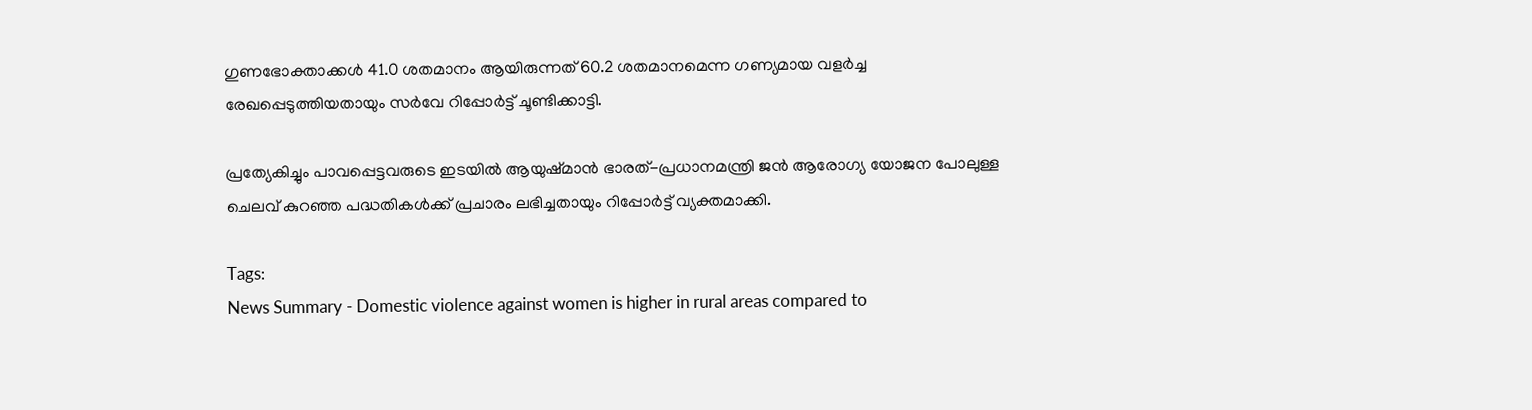ഗുണഭോക്താക്കൾ 41.0 ശതമാനം ആയിരുന്നത് 60.2 ശതമാനമെന്ന ഗണ്യമായ വളർച്ച രേഖപ്പെടുത്തിയതായും സർവേ റിപ്പോർട്ട് ചൂണ്ടിക്കാട്ടി.

പ്രത്യേകിച്ചും പാവപ്പെട്ടവരുടെ ഇടയിൽ ആയുഷ്‍മാൻ ഭാരത്-പ്രധാനമന്ത്രി ജൻ ആരോഗ്യ യോജന പോലുള്ള ചെലവ് കുറഞ്ഞ പദ്ധതികൾക്ക് പ്രചാരം ലഭിച്ചതായും റിപ്പോർട്ട് വ്യക്തമാക്കി.

Tags:
News Summary - Domestic violence against women is higher in rural areas compared to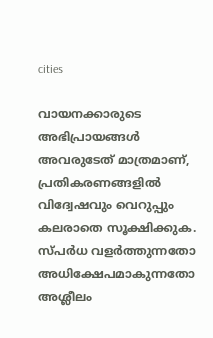cities

വായനക്കാരുടെ അഭിപ്രായങ്ങള്‍ അവരുടേത് മാത്രമാണ്, പ്രതികരണങ്ങളിൽ വിദ്വേഷവും വെറുപ്പും കലരാതെ സൂക്ഷിക്കുക. സ്പർധ വളർത്തുന്നതോ അധിക്ഷേപമാകുന്നതോ അശ്ലീലം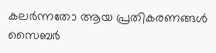കലർന്നതോ ആയ പ്രതികരണങ്ങൾ സൈബർ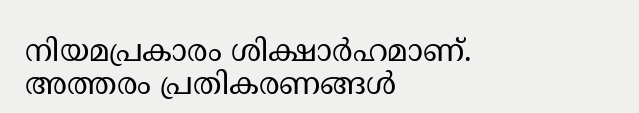നിയമപ്രകാരം ശിക്ഷാർഹമാണ്. അത്തരം പ്രതികരണങ്ങൾ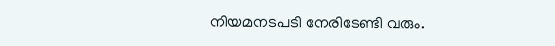നിയമനടപടി നേരിടേണ്ടി വരും.